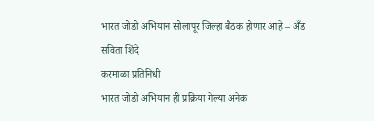भारत जोडो अभियान सोलापूर जिल्हा बैठक होणार आहे – अँड सविता शिंदे
करमाळा प्रतिनिधी
भारत जोडो अभियान ही प्रक्रिया गेल्या अनेक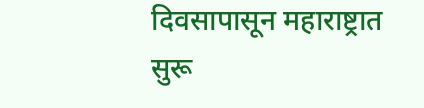दिवसापासून महाराष्ट्रात सुरू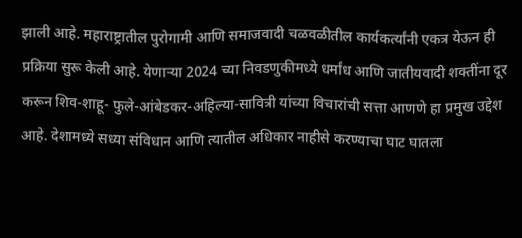झाली आहे. महाराष्ट्रातील पुरोगामी आणि समाजवादी चळवळीतील कार्यकर्त्यांनी एकत्र येऊन ही प्रक्रिया सुरू केली आहे. येणाऱ्या 2024 च्या निवडणुकीमध्ये धर्मांध आणि जातीयवादी शक्तींना दूर करून शिव-शाहू- फुले-आंबेडकर-अहिल्या-सावित्री यांच्या विचारांची सत्ता आणणे हा प्रमुख उद्देश आहे. देशामध्ये सध्या संविधान आणि त्यातील अधिकार नाहीसे करण्याचा घाट घातला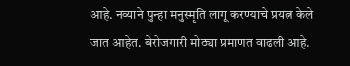आहे. नव्याने पुन्हा मनुस्मृति लागू करण्याचे प्रयत्न केले जात आहेत. बेरोजगारी मोठ्या प्रमाणत वाढली आहे.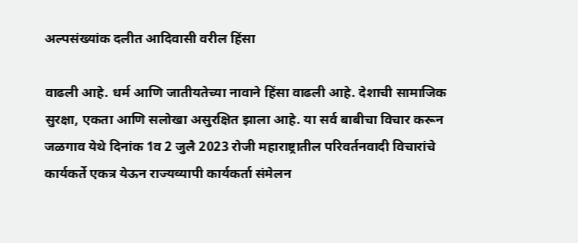अल्पसंख्यांक दलीत आदिवासी वरील हिंसा

वाढली आहे. धर्म आणि जातीयतेच्या नावाने हिंसा वाढली आहे. देशाची सामाजिक सुरक्षा, एकता आणि सलोखा असुरक्षित झाला आहे. या सर्व बाबीचा विचार करून जळगाव येथे दिनांक 1व 2 जुलै 2023 रोजी महाराष्ट्रातील परिवर्तनवादी विचारांचे कार्यकर्ते एकत्र येऊन राज्यव्यापी कार्यकर्ता संमेलन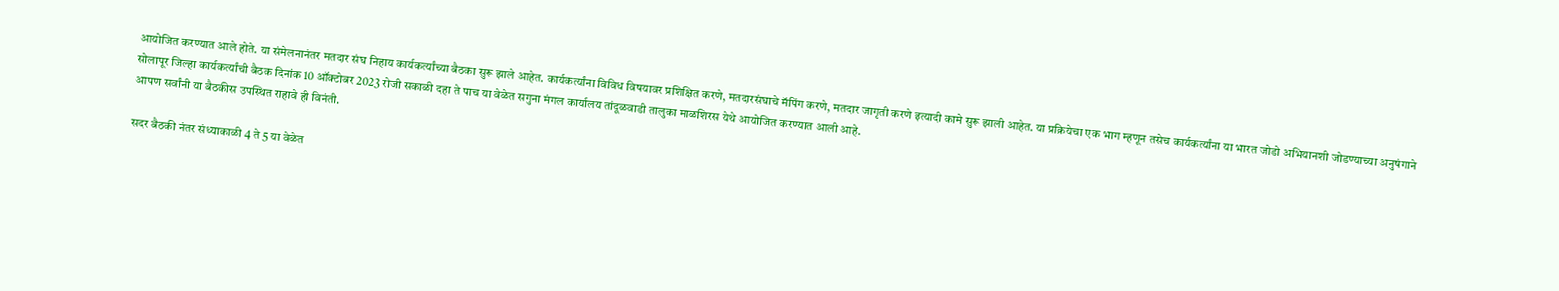आयोजित करण्यात आले होते. या संमेलनानंतर मतदार संघ निहाय कार्यकर्त्यांच्या बैठका सुरू झाले आहेत. कार्यकर्त्यांना विविध विषयावर प्रशिक्षित करणे, मतदारसंघाचे मॅपिंग करणे, मतदार जागृती करणे इत्यादी कामे सुरू झाली आहेत. या प्रक्रियेचा एक भाग म्हणून तसेच कार्यकर्त्यांना या भारत जोडो अभियानशी जोडण्याच्या अनुषंगाने सोलापूर जिल्हा कार्यकर्त्यांची बैठक दिनांक 10 ऑक्टोबर 2023 रोजी सकाळी दहा ते पाच या वेळेत सगुना मंगल कार्यालय तांदूळवाडी तालुका माळशिरस येथे आयोजित करण्यात आली आहे.
आपण सर्वांनी या बैठकीस उपस्थित राहावे ही विनंती.

सदर बैठकी नंतर संध्याकाळी 4 ते 5 या वेळेत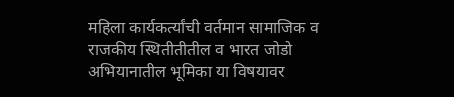महिला कार्यकर्त्यांची वर्तमान सामाजिक व राजकीय स्थितीतीतील व भारत जोडो अभियानातील भूमिका या विषयावर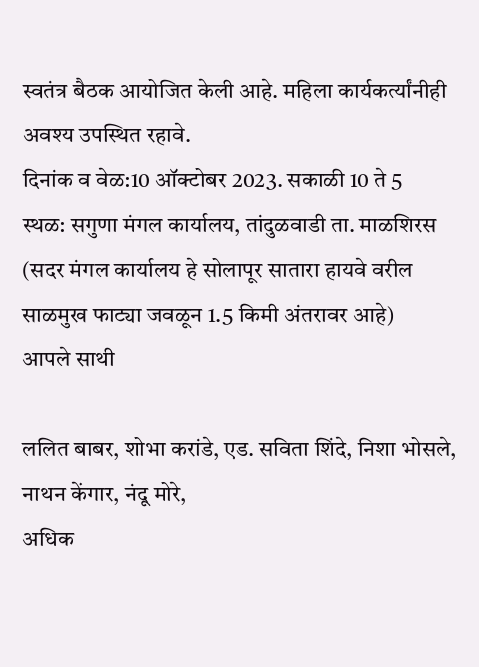स्वतंत्र बैठक आयोजित केली आहे. महिला कार्यकर्त्यांनीही अवश्य उपस्थित रहावे.
दिनांक व वेळ:10 ऑक्टोबर 2023. सकाळी 10 ते 5
स्थळ: सगुणा मंगल कार्यालय, तांदुळवाडी ता. माळशिरस (सदर मंगल कार्यालय हे सोलापूर सातारा हायवे वरील साळमुख फाट्या जवळून 1.5 किमी अंतरावर आहे)
आपले साथी

ललित बाबर, शोभा करांडे, एड. सविता शिंदे, निशा भोसले, नाथन केंगार, नंदू मोरे,
अधिक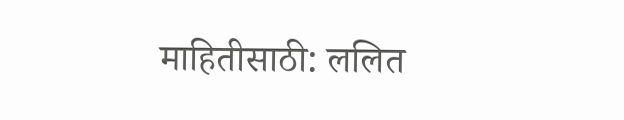माहितीसाठी: ललित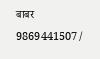बाबर 9869441507/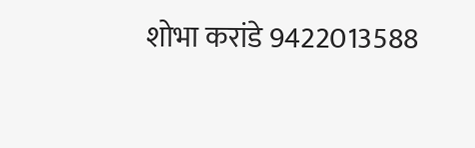शोभा करांडे 9422013588